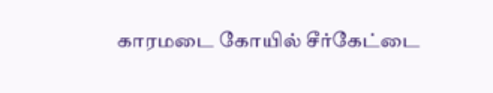காரமடை கோயில் சீர்கேட்டை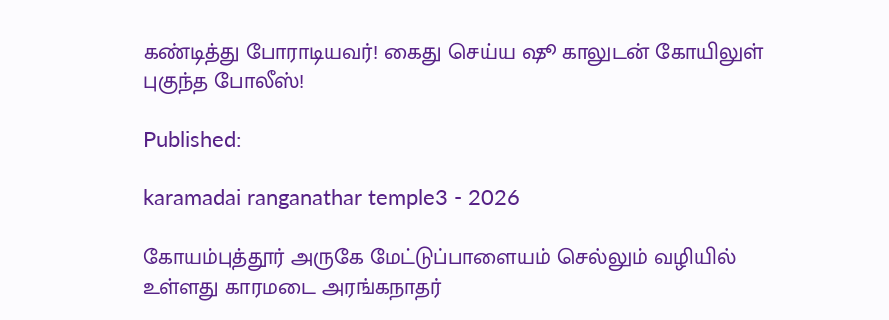கண்டித்து போராடியவர்! கைது செய்ய ஷூ காலுடன் கோயிலுள் புகுந்த போலீஸ்!

Published:

karamadai ranganathar temple3 - 2026

கோயம்புத்தூர் அருகே மேட்டுப்பாளையம் செல்லும் வழியில் உள்ளது காரமடை அரங்கநாதர்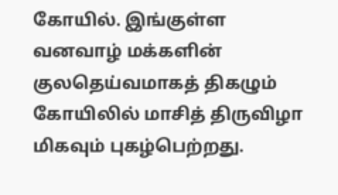கோயில். இங்குள்ள வனவாழ் மக்களின் குலதெய்வமாகத் திகழும் கோயிலில் மாசித் திருவிழா மிகவும் புகழ்பெற்றது.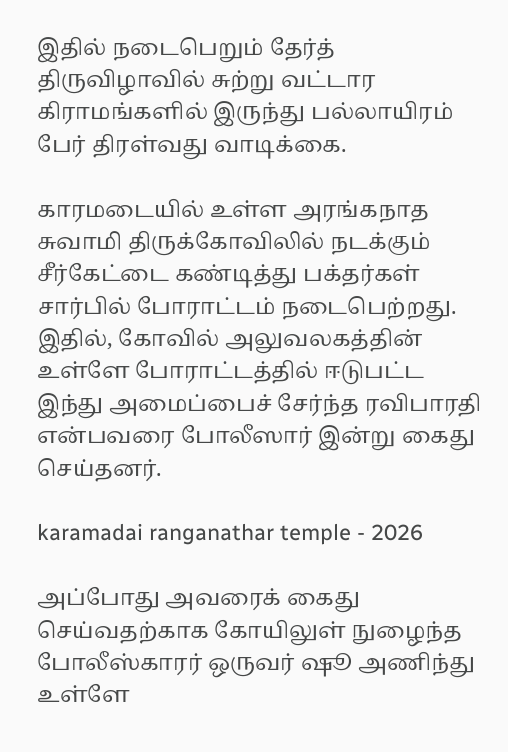இதில் நடைபெறும் தேர்த் திருவிழாவில் சுற்று வட்டார கிராமங்களில் இருந்து பல்லாயிரம் பேர் திரள்வது வாடிக்கை.

காரமடையில் உள்ள அரங்கநாத சுவாமி திருக்கோவிலில் நடக்கும் சீர்கேட்டை கண்டித்து பக்தர்கள் சார்பில் போராட்டம் நடைபெற்றது. இதில், கோவில் அலுவலகத்தின் உள்ளே போராட்டத்தில் ஈடுபட்ட இந்து அமைப்பைச் சேர்ந்த ரவிபாரதி என்பவரை போலீஸார் இன்று கைது செய்தனர்.

karamadai ranganathar temple - 2026

அப்போது அவரைக் கைது செய்வதற்காக கோயிலுள் நுழைந்த போலீஸ்காரர் ஒருவர் ஷூ அணிந்து உள்ளே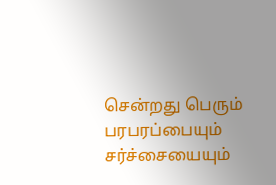சென்றது பெரும் பரபரப்பையும் சர்ச்சையையும்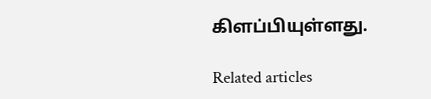கிளப்பியுள்ளது.

Related articles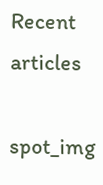Recent articles

spot_img